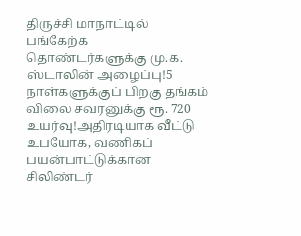திருச்சி மாநாட்டில் பங்கேற்க தொண்டர்களுக்கு மு.க. ஸ்டாலின் அழைப்பு!5 நாள்களுக்குப் பிறகு தங்கம் விலை சவரனுக்கு ரூ. 720 உயர்வு!அதிரடியாக வீட்டு உபயோக, வணிகப் பயன்பாட்டுக்கான சிலிண்டர்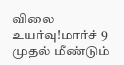விலை உயர்வு!மார்ச் 9 முதல் மீண்டும்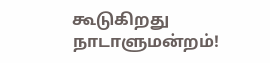கூடுகிறது நாடாளுமன்றம்!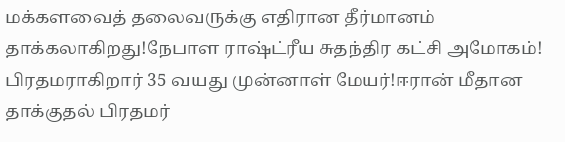மக்களவைத் தலைவருக்கு எதிரான தீர்மானம் தாக்கலாகிறது!நேபாள ராஷ்ட்ரீய சுதந்திர கட்சி அமோகம்! பிரதமராகிறார் 35 வயது முன்னாள் மேயர்!ஈரான் மீதான தாக்குதல் பிரதமர்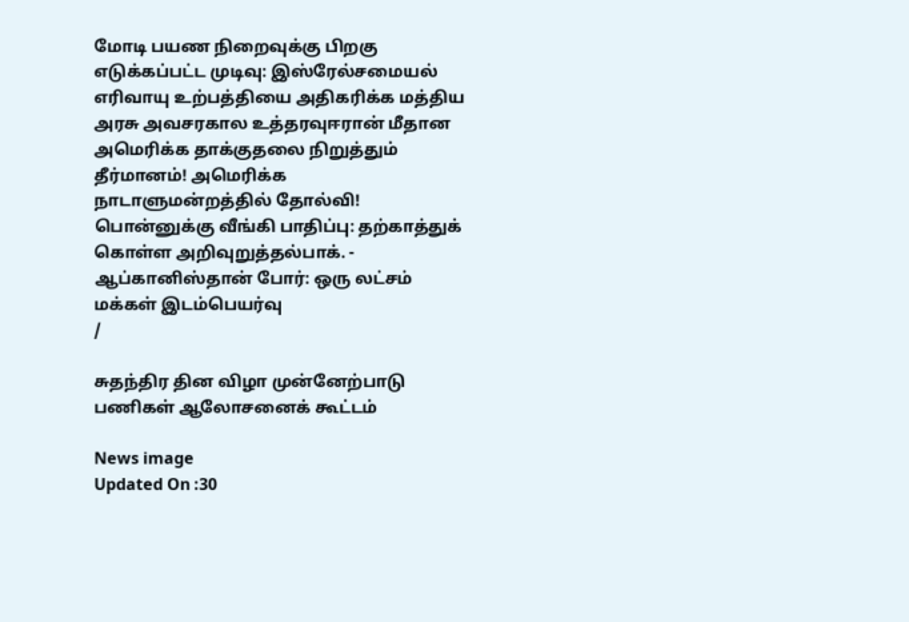மோடி பயண நிறைவுக்கு பிறகு எடுக்கப்பட்ட முடிவு: இஸ்ரேல்சமையல் எரிவாயு உற்பத்தியை அதிகரிக்க மத்திய அரசு அவசரகால உத்தரவுஈரான் மீதான அமெரிக்க தாக்குதலை நிறுத்தும் தீர்மானம்! அமெரிக்க நாடாளுமன்றத்தில் தோல்வி! பொன்னுக்கு வீங்கி பாதிப்பு: தற்காத்துக் கொள்ள அறிவுறுத்தல்பாக். - ஆப்கானிஸ்தான் போர்: ஒரு லட்சம் மக்கள் இடம்பெயர்வு
/

சுதந்திர தின விழா முன்னேற்பாடு பணிகள் ஆலோசனைக் கூட்டம்

News image
Updated On :30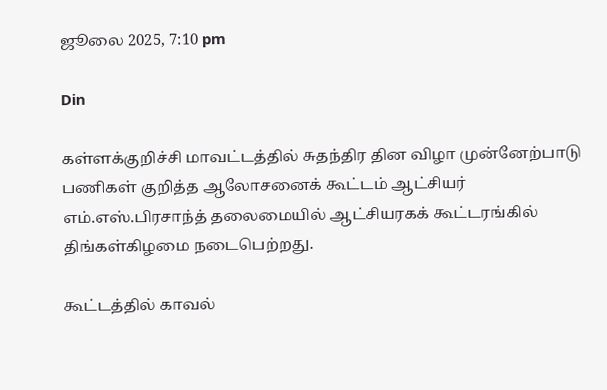ஜூலை 2025, 7:10 pm

Din

கள்ளக்குறிச்சி மாவட்டத்தில் சுதந்திர தின விழா முன்னேற்பாடு பணிகள் குறித்த ஆலோசனைக் கூட்டம் ஆட்சியர் எம்.எஸ்.பிரசாந்த் தலைமையில் ஆட்சியரகக் கூட்டரங்கில் திங்கள்கிழமை நடைபெற்றது.

கூட்டத்தில் காவல்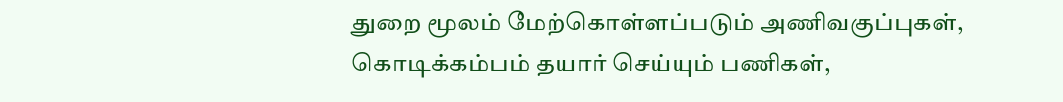துறை மூலம் மேற்கொள்ளப்படும் அணிவகுப்புகள், கொடிக்கம்பம் தயார் செய்யும் பணிகள்,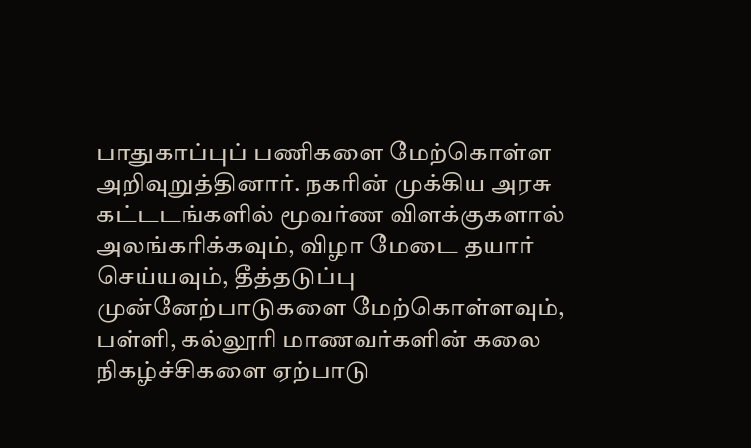பாதுகாப்புப் பணிகளை மேற்கொள்ள அறிவுறுத்தினார். நகரின் முக்கிய அரசு கட்டடங்களில் மூவர்ண விளக்குகளால் அலங்கரிக்கவும், விழா மேடை தயார் செய்யவும், தீத்தடுப்பு முன்னேற்பாடுகளை மேற்கொள்ளவும், பள்ளி, கல்லூரி மாணவர்களின் கலை நிகழ்ச்சிகளை ஏற்பாடு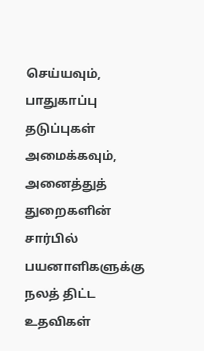செய்யவும், பாதுகாப்பு தடுப்புகள் அமைக்கவும், அனைத்துத் துறைகளின் சார்பில் பயனாளிகளுக்கு நலத் திட்ட உதவிகள்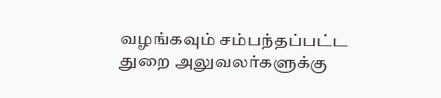வழங்கவும் சம்பந்தப்பட்ட துறை அலுவலர்களுக்கு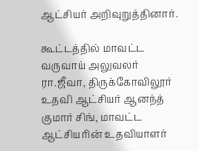ஆட்சியர் அறிவுறுத்தினார்.

கூட்டத்தில் மாவட்ட வருவாய் அலுவலர் ரா.ஜீவா, திருக்கோவிலூர் உதவி ஆட்சியர் ஆனந்த் குமார் சிங், மாவட்ட ஆட்சியரின் உதவியாளர்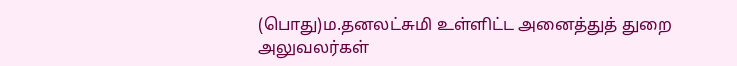(பொது)ம.தனலட்சுமி உள்ளிட்ட அனைத்துத் துறை அலுவலர்கள்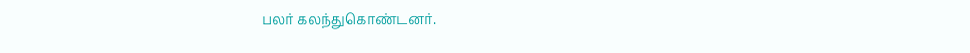பலர் கலந்துகொண்டனர்.